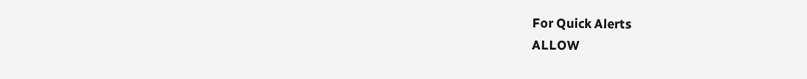For Quick Alerts
ALLOW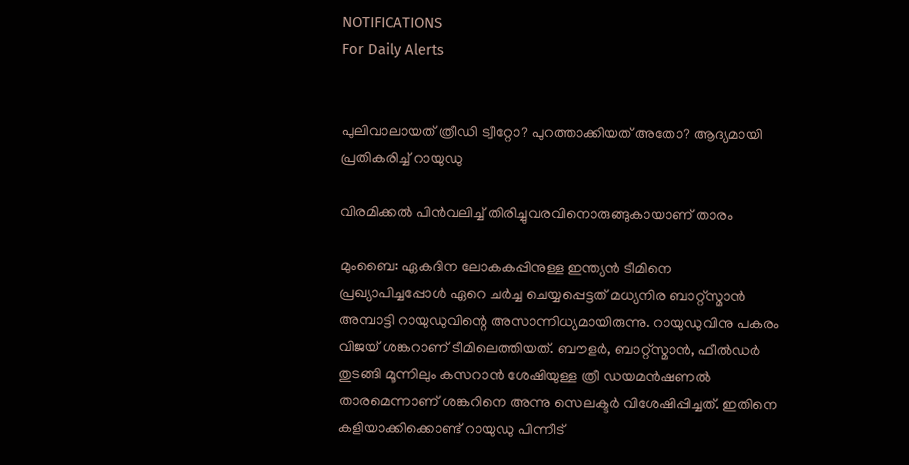NOTIFICATIONS
For Daily Alerts


പുലിവാലായത് ത്രീഡി ട്വീറ്റോ? പുറത്താക്കിയത് അതോ? ആദ്യമായി പ്രതികരിച്ച് റായുഡു

വിരമിക്കല്‍ പിന്‍വലിച്ച് തിരിച്ചുവരവിനൊരുങ്ങുകായാണ് താരം

മുംബൈ: ഏകദിന ലോകകപ്പിനുള്ള ഇന്ത്യന്‍ ടീമിനെ പ്രഖ്യാപിച്ചപ്പോള്‍ ഏറെ ചര്‍ച്ച ചെയ്യപ്പെട്ടത് മധ്യനിര ബാറ്റ്‌സ്മാന്‍ അമ്പാട്ടി റായുഡുവിന്റെ അസാന്നിധ്യമായിരുന്നു. റായുഡുവിനു പകരം വിജയ് ശങ്കറാണ് ടീമിലെത്തിയത്. ബൗളര്‍, ബാറ്റ്‌സ്മാന്‍, ഫീല്‍ഡര്‍ തുടങ്ങി മൂന്നിലും കസറാന്‍ ശേഷിയുള്ള ത്രീ ഡയമന്‍ഷണല്‍ താരമെന്നാണ് ശങ്കറിനെ അന്നു സെലക്ടര്‍ വിശേഷിപ്പിച്ചത്. ഇതിനെ കളിയാക്കിക്കൊണ്ട് റായുഡു പിന്നീട്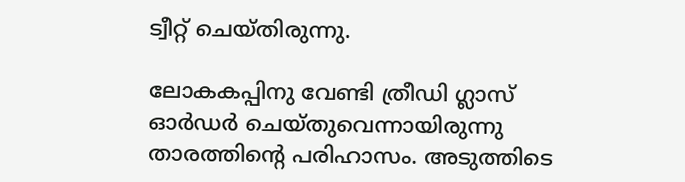ട്വീറ്റ് ചെയ്തിരുന്നു.

ലോകകപ്പിനു വേണ്ടി ത്രീഡി ഗ്ലാസ് ഓര്‍ഡര്‍ ചെയ്തുവെന്നായിരുന്നു താരത്തിന്റെ പരിഹാസം. അടുത്തിടെ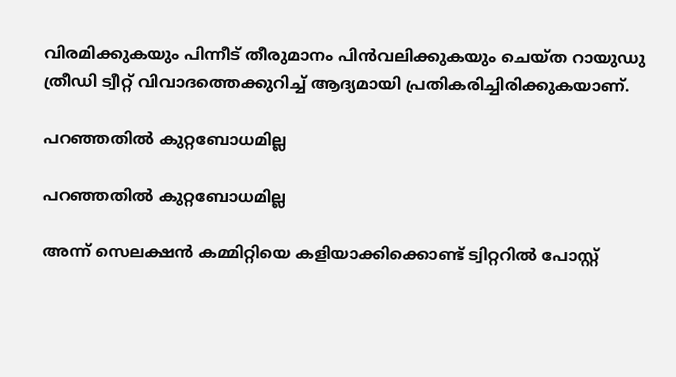വിരമിക്കുകയും പിന്നീട് തീരുമാനം പിന്‍വലിക്കുകയും ചെയ്ത റായുഡു ത്രീഡി ട്വീറ്റ് വിവാദത്തെക്കുറിച്ച് ആദ്യമായി പ്രതികരിച്ചിരിക്കുകയാണ്.

പറഞ്ഞതില്‍ കുറ്റബോധമില്ല

പറഞ്ഞതില്‍ കുറ്റബോധമില്ല

അന്ന് സെലക്ഷന്‍ കമ്മിറ്റിയെ കളിയാക്കിക്കൊണ്ട് ട്വിറ്ററില്‍ പോസ്റ്റ്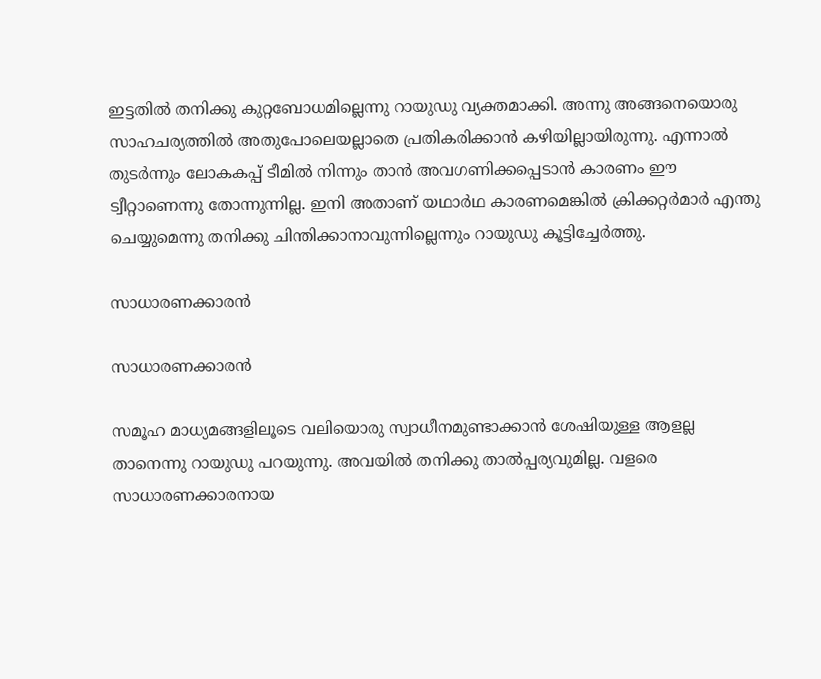ഇട്ടതില്‍ തനിക്കു കുറ്റബോധമില്ലെന്നു റായുഡു വ്യക്തമാക്കി. അന്നു അങ്ങനെയൊരു സാഹചര്യത്തില്‍ അതുപോലെയല്ലാതെ പ്രതികരിക്കാന്‍ കഴിയില്ലായിരുന്നു. എന്നാല്‍ തുടര്‍ന്നും ലോകകപ്പ് ടീമില്‍ നിന്നും താന്‍ അവഗണിക്കപ്പെടാന്‍ കാരണം ഈ ട്വീറ്റാണെന്നു തോന്നുന്നില്ല. ഇനി അതാണ് യഥാര്‍ഥ കാരണമെങ്കില്‍ ക്രിക്കറ്റര്‍മാര്‍ എന്തു ചെയ്യുമെന്നു തനിക്കു ചിന്തിക്കാനാവുന്നില്ലെന്നും റായുഡു കൂട്ടിച്ചേര്‍ത്തു.

സാധാരണക്കാരന്‍

സാധാരണക്കാരന്‍

സമൂഹ മാധ്യമങ്ങളിലൂടെ വലിയൊരു സ്വാധീനമുണ്ടാക്കാന്‍ ശേഷിയുള്ള ആളല്ല താനെന്നു റായുഡു പറയുന്നു. അവയില്‍ തനിക്കു താല്‍പ്പര്യവുമില്ല. വളരെ സാധാരണക്കാരനായ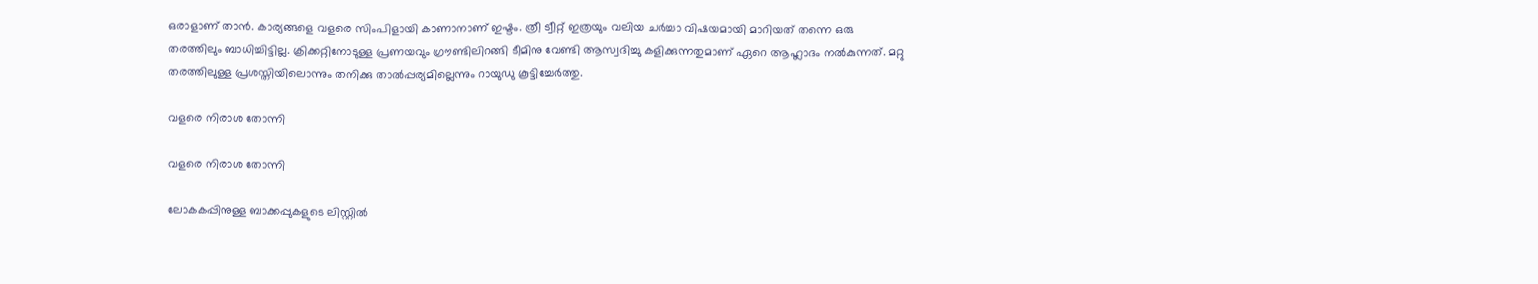ഒരാളാണ് താന്‍. കാര്യങ്ങളെ വളരെ സിംപിളായി കാണാനാണ് ഇഷ്ടം. ത്രീ ട്വീറ്റ് ഇത്രയും വലിയ ചര്‍ച്ചാ വിഷയമായി മാറിയത് തന്നെ ഒരു തരത്തിലും ബാധിച്ചിട്ടില്ല. ക്രിക്കറ്റിനോടുള്ള പ്രണയവും ഗ്രൗണ്ടിലിറങ്ങി ടീമിനു വേണ്ടി ആസ്വദിച്ചു കളിക്കുന്നതുമാണ് ഏറെ ആഹ്ലാദം നല്‍കുന്നത്. മറ്റു തരത്തിലുള്ള പ്രശസ്തിയിലൊന്നും തനിക്കു താല്‍പ്പര്യമില്ലെന്നും റായുഡു കൂട്ടിച്ചേര്‍ത്തു.

വളരെ നിരാശ തോന്നി

വളരെ നിരാശ തോന്നി

ലോകകപ്പിനുള്ള ബാക്കപ്പുകളുടെ ലിസ്റ്റില്‍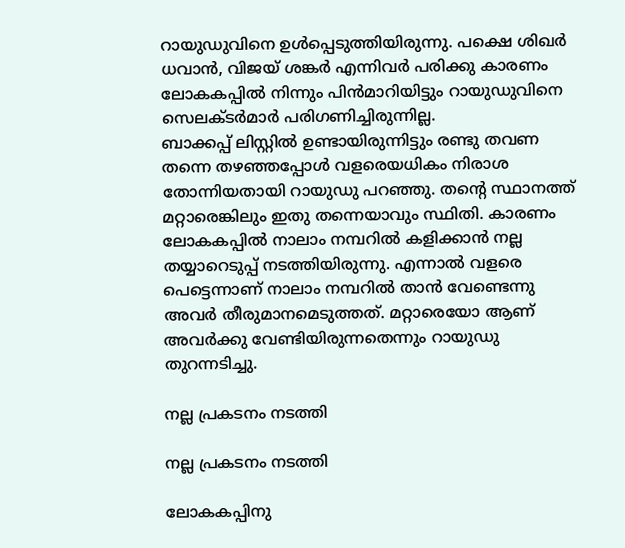റായുഡുവിനെ ഉള്‍പ്പെടുത്തിയിരുന്നു. പക്ഷെ ശിഖര്‍ ധവാന്‍, വിജയ് ശങ്കര്‍ എന്നിവര്‍ പരിക്കു കാരണം ലോകകപ്പില്‍ നിന്നും പിന്‍മാറിയിട്ടും റായുഡുവിനെ സെലക്ടര്‍മാര്‍ പരിഗണിച്ചിരുന്നില്ല.
ബാക്കപ്പ് ലിസ്റ്റില്‍ ഉണ്ടായിരുന്നിട്ടും രണ്ടു തവണ തന്നെ തഴഞ്ഞപ്പോള്‍ വളരെയധികം നിരാശ തോന്നിയതായി റായുഡു പറഞ്ഞു. തന്റെ സ്ഥാനത്ത് മറ്റാരെങ്കിലും ഇതു തന്നെയാവും സ്ഥിതി. കാരണം ലോകകപ്പില്‍ നാലാം നമ്പറില്‍ കളിക്കാന്‍ നല്ല തയ്യാറെടുപ്പ് നടത്തിയിരുന്നു. എന്നാല്‍ വളരെ പെട്ടെന്നാണ് നാലാം നമ്പറില്‍ താന്‍ വേണ്ടെന്നു അവര്‍ തീരുമാനമെടുത്തത്. മറ്റാരെയോ ആണ് അവര്‍ക്കു വേണ്ടിയിരുന്നതെന്നും റായുഡു തുറന്നടിച്ചു.

നല്ല പ്രകടനം നടത്തി

നല്ല പ്രകടനം നടത്തി

ലോകകപ്പിനു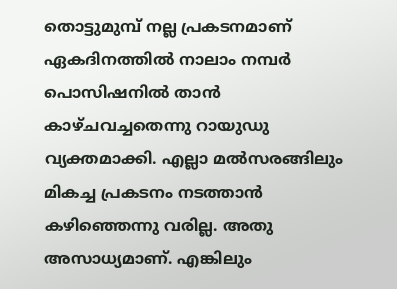തൊട്ടുമുമ്പ് നല്ല പ്രകടനമാണ് ഏകദിനത്തില്‍ നാലാം നമ്പര്‍ പൊസിഷനില്‍ താന്‍ കാഴ്ചവച്ചതെന്നു റായുഡു വ്യക്തമാക്കി. എല്ലാ മല്‍സരങ്ങിലും മികച്ച പ്രകടനം നടത്താന്‍ കഴിഞ്ഞെന്നു വരില്ല. അതു അസാധ്യമാണ്. എങ്കിലും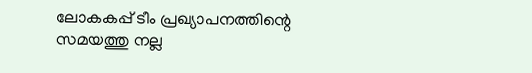ലോകകപ്പ് ടീം പ്രഖ്യാപനത്തിന്റെ സമയത്തു നല്ല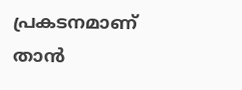പ്രകടനമാണ് താന്‍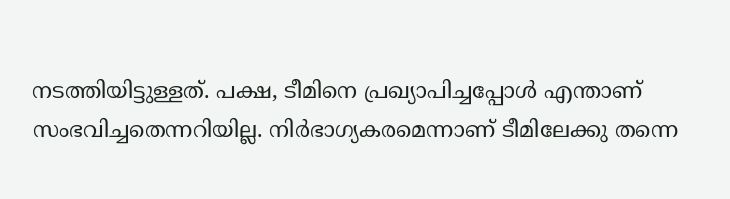നടത്തിയിട്ടുള്ളത്. പക്ഷ, ടീമിനെ പ്രഖ്യാപിച്ചപ്പോള്‍ എന്താണ് സംഭവിച്ചതെന്നറിയില്ല. നിര്‍ഭാഗ്യകരമെന്നാണ് ടീമിലേക്കു തന്നെ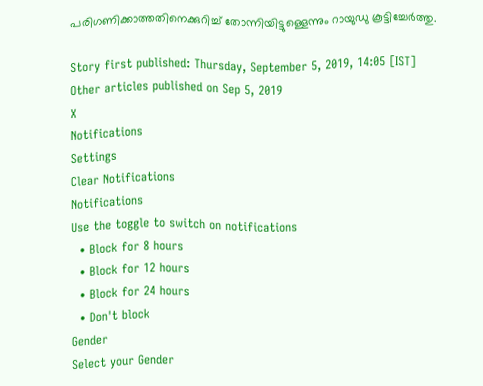പരിഗണിക്കാത്തതിനെക്കുറിച്ച് തോന്നിയിട്ടുള്ളെന്നും റായുഡു കൂട്ടിച്ചേര്‍ത്തു.

Story first published: Thursday, September 5, 2019, 14:05 [IST]
Other articles published on Sep 5, 2019
X
Notifications
Settings
Clear Notifications
Notifications
Use the toggle to switch on notifications
  • Block for 8 hours
  • Block for 12 hours
  • Block for 24 hours
  • Don't block
Gender
Select your Gender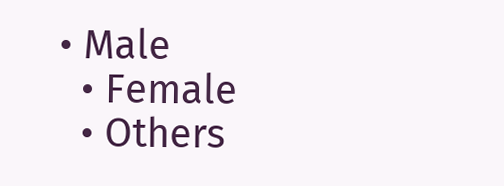• Male
  • Female
  • Others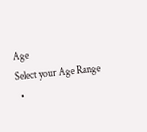Age
Select your Age Range
  •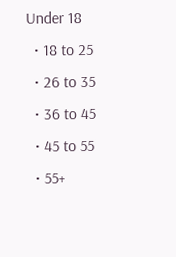Under 18
  • 18 to 25
  • 26 to 35
  • 36 to 45
  • 45 to 55
  • 55+